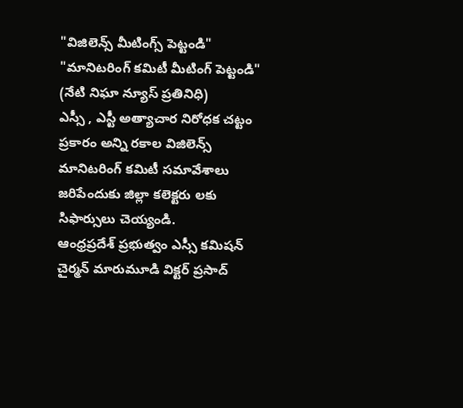"విజిలెన్స్ మీటింగ్స్ పెట్టండి"
"మానిటరింగ్ కమిటీ మీటింగ్ పెట్టండి"
(నేటి నిఘా న్యూస్ ప్రతినిధి)
ఎస్సీ , ఎస్టీ అత్యాచార నిరోధక చట్టం ప్రకారం అన్ని రకాల విజిలెన్స్ మానిటరింగ్ కమిటీ సమావేశాలు జరిపేందుకు జిల్లా కలెక్టరు లకు సిఫార్సులు చెయ్యండి.
ఆంధ్రప్రదేశ్ ప్రభుత్వం ఎస్సీ కమిషన్ చైర్మన్ మారుమూడి విక్టర్ ప్రసాద్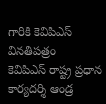గారికి కెవిపిఎస్ వినతిపత్రం
కెవిపిఎస్ రాష్ట్ర ప్రధాన కార్యదర్శి ఆండ్ర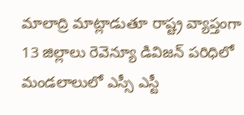మాలాద్రి మాట్లాడుతూ రాష్ట్ర వ్యాప్తంగా 13 జిల్లాలు రెవెన్యూ డివిజన్ పరిధిలో మండలాలులో ఎస్సీ ఎస్టీ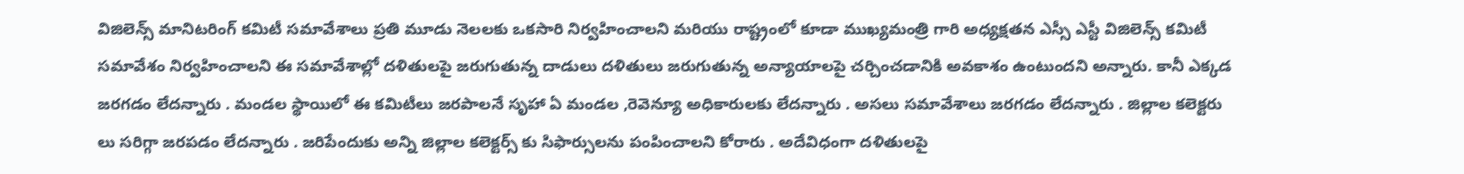విజిలెన్స్ మానిటరింగ్ కమిటీ సమావేశాలు ప్రతి మూడు నెలలకు ఒకసారి నిర్వహించాలని మరియు రాష్ట్రంలో కూడా ముఖ్యమంత్రి గారి అధ్యక్షతన ఎస్సీ ఎస్టీ విజిలెన్స్ కమిటీ సమావేశం నిర్వహించాలని ఈ సమావేశాల్లో దళితులపై జరుగుతున్న దాడులు దళితులు జరుగుతున్న అన్యాయాలపై చర్చించడానికి అవకాశం ఉంటుందని అన్నారు. కానీ ఎక్కడ జరగడం లేదన్నారు . మండల స్థాయిలో ఈ కమిటీలు జరపాలనే సృహా ఏ మండల ,రెవెన్యూ అధికారులకు లేదన్నారు . అసలు సమావేశాలు జరగడం లేదన్నారు . జిల్లాల కలెక్టరు లు సరిగ్గా జరపడం లేదన్నారు . జరిపేందుకు అన్ని జిల్లాల కలెక్టర్స్ కు సిఫార్సులను పంపించాలని కోరారు . అదేవిధంగా దళితులపై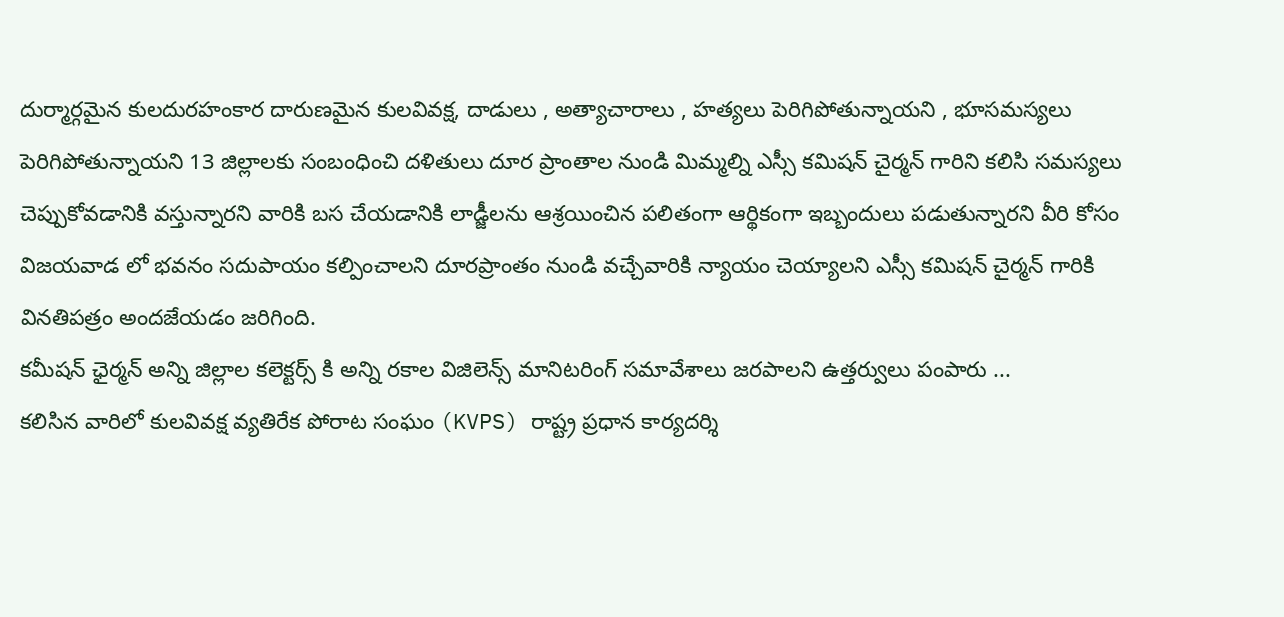దుర్మార్గమైన కులదురహంకార దారుణమైన కులవివక్ష, దాడులు , అత్యాచారాలు , హత్యలు పెరిగిపోతున్నాయని , భూసమస్యలు పెరిగిపోతున్నాయని 13 జిల్లాలకు సంబంధించి దళితులు దూర ప్రాంతాల నుండి మిమ్మల్ని ఎస్సీ కమిషన్ చైర్మన్ గారిని కలిసి సమస్యలు చెప్పుకోవడానికి వస్తున్నారని వారికి బస చేయడానికి లాడ్జీలను ఆశ్రయించిన పలితంగా ఆర్థికంగా ఇబ్బందులు పడుతున్నారని వీరి కోసం విజయవాడ లో భవనం సదుపాయం కల్పించాలని దూరప్రాంతం నుండి వచ్చేవారికి న్యాయం చెయ్యాలని ఎస్సీ కమిషన్ చైర్మన్ గారికి వినతిపత్రం అందజేయడం జరిగింది.
కమీషన్ ఛైర్మన్ అన్ని జిల్లాల కలెక్టర్స్ కి అన్ని రకాల విజిలెన్స్ మానిటరింగ్ సమావేశాలు జరపాలని ఉత్తర్వులు పంపారు ...
కలిసిన వారిలో కులవివక్ష వ్యతిరేక పోరాట సంఘం (KVPS) రాష్ట్ర ప్రధాన కార్యదర్శి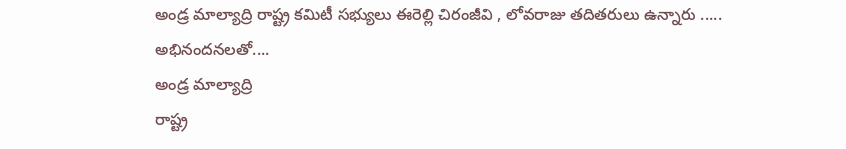అండ్ర మాల్యాద్రి రాష్ట్ర కమిటీ సభ్యులు ఈరెల్లి చిరంజీవి , లోవరాజు తదితరులు ఉన్నారు .....
అభినందనలతో....
అండ్ర మాల్యాద్రి
రాష్ట్ర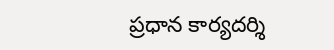ప్రధాన కార్యదర్శి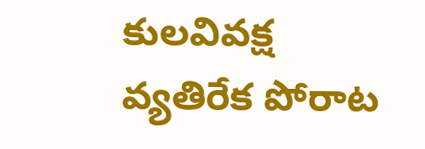కులవివక్ష వ్యతిరేక పోరాట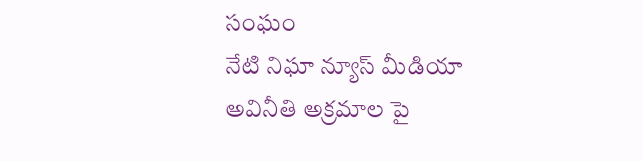సంఘం
నేటి నిఘా న్యూస్ మీడియా
అవినీతి అక్రమాల పై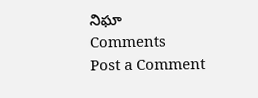నిఘా
Comments
Post a Comment